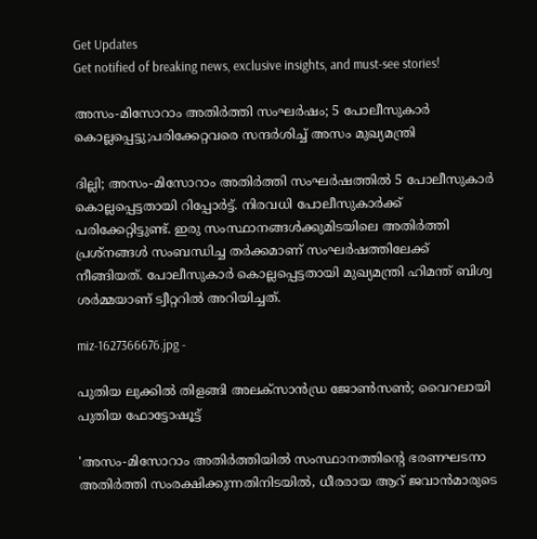Get Updates
Get notified of breaking news, exclusive insights, and must-see stories!

അസം-മിസോറാം അതിർത്തി സംഘർഷം; 5 പോലീസുകാർ കൊല്ലപ്പെട്ടു;പരിക്കേറ്റവരെ സന്ദർശിച്ച് അസം മുഖ്യമന്ത്രി

ദില്ലി; അസം-മിസോറാം അതിർത്തി സംഘർഷത്തിൽ 5 പോലീസുകാർ കൊല്ലപ്പെട്ടതായി റിപ്പോർട്ട്. നിരവധി പോലീസുകാർക്ക് പരിക്കേറ്റിട്ടുണ്ട്. ഇരു സംസ്ഥാനങ്ങൾക്കുമിടയിലെ അതിർത്തി പ്രശ്നങ്ങൾ സംബന്ധിച്ച തർക്കമാണ് സംഘർഷത്തിലേക്ക് നീങ്ങിയത്. പോലീസുകാർ കൊല്ലപ്പെട്ടതായി മുഖ്യമന്ത്രി ഹിമന്ത് ബിശ്വ ശർമ്മയാണ് ട്വീറ്ററിൽ അറിയിച്ചത്.

miz-1627366676.jpg -

പുതിയ ലുക്കില്‍ തിളങ്ങി അലക്‌സാന്‍ഡ്ര ജോണ്‍സണ്‍; വൈറലായി പുതിയ ഫോട്ടോഷൂട്ട്

'അസം-മിസോറാം അതിർത്തിയിൽ സംസ്ഥാനത്തിന്റെ ഭരണഘടനാ അതിർത്തി സംരക്ഷിക്കുന്നതിനിടയിൽ, ധീരരായ ആറ് ജവാൻമാരുടെ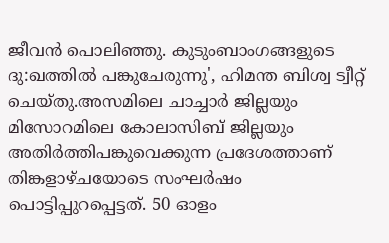ജീവൻ പൊലിഞ്ഞു. കുടുംബാംഗങ്ങളുടെ ദു:ഖത്തിൽ പങ്കുചേരുന്നു', ഹിമന്ത ബിശ്വ ട്വീറ്റ് ചെയ്തു.അസമിലെ ചാച്ചാര്‍ ജില്ലയും മിസോറമിലെ കോലാസിബ് ജില്ലയും അതിര്‍ത്തിപങ്കുവെക്കുന്ന പ്രദേശത്താണ് തിങ്കളാഴ്ചയോടെ സംഘർഷം പൊട്ടിപ്പുറപ്പെട്ടത്. 50 ഓളം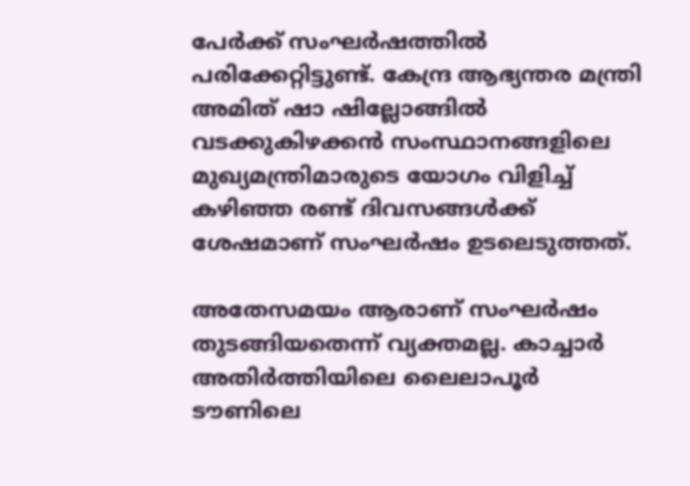പേർക്ക് സംഘർഷത്തിൽ പരിക്കേറ്റിട്ടുണ്ട്. കേന്ദ്ര ആഭ്യന്തര മന്ത്രി അമിത് ഷാ ഷില്ലോങ്ങിൽ വടക്കുകിഴക്കൻ സംസ്ഥാനങ്ങളിലെ മുഖ്യമന്ത്രിമാരുടെ യോഗം വിളിച്ച് കഴിഞ്ഞ രണ്ട് ദിവസങ്ങൾക്ക് ശേഷമാണ് സംഘർഷം ഉടലെടുത്തത്.

അതേസമയം ആരാണ് സംഘർഷം തുടങ്ങിയതെന്ന് വ്യക്തമല്ല. കാച്ചാർ അതിർത്തിയിലെ ലൈലാപൂർ ടൗണിലെ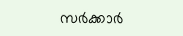സർക്കാർ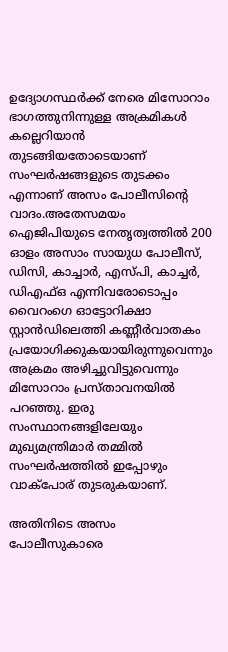ഉദ്യോഗസ്ഥർക്ക് നേരെ മിസോറാം ഭാഗത്തുനിന്നുള്ള അക്രമികൾ കല്ലെറിയാൻ തുടങ്ങിയതോടെയാണ് സംഘർഷങ്ങളുടെ തുടക്കം എന്നാണ് അസം പോലീസിന്റെ വാദം.അതേസമയം ഐ‌ജി‌പിയുടെ നേതൃത്വത്തിൽ 200 ഓളം അസാം സായുധ പോലീസ്, ഡി‌സി, കാച്ചാർ, എസ്പി, കാച്ചർ, ഡി‌എഫ്‌ഒ എന്നിവരോടൊപ്പം വൈറംഗെ ഓട്ടോറിക്ഷാ സ്റ്റാൻഡിലെത്തി കണ്ണീർവാതകം പ്രയോഗിക്കുകയായിരുന്നുവെന്നും അക്രമം അഴിച്ചുവിട്ടുവെന്നും മിസോറാം പ്രസ്താവനയിൽ പറഞ്ഞു. ഇരു സംസ്ഥാനങ്ങളിലേയും മുഖ്യമന്ത്രിമാർ തമ്മിൽ സംഘർഷത്തിൽ ഇപ്പോഴും വാക്പോര് തുടരുകയാണ്.

അതിനിടെ അസം പോലീസുകാരെ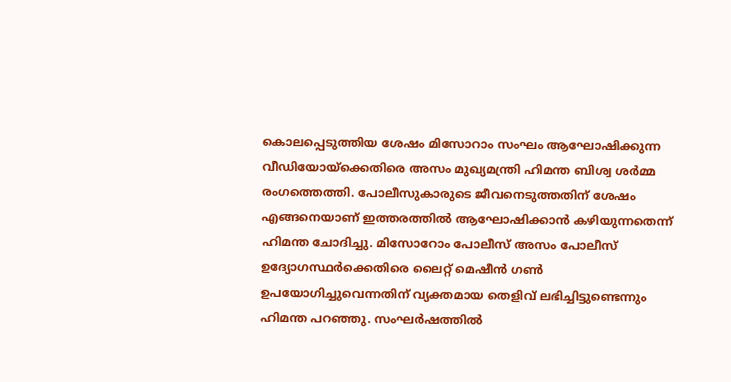കൊലപ്പെടുത്തിയ ശേഷം മിസോറാം സംഘം ആഘോഷിക്കുന്ന വീഡിയോയ്ക്കെതിരെ അസം മുഖ്യമന്ത്രി ഹിമന്ത ബിശ്വ ശർമ്മ രംഗത്തെത്തി. പോലീസുകാരുടെ ജീവനെടുത്തതിന് ശേഷം എങ്ങനെയാണ് ഇത്തരത്തിൽ ആഘോഷിക്കാൻ കഴിയുന്നതെന്ന് ഹിമന്ത ചോദിച്ചു. മിസോറോം പോലീസ് അസം പോലീസ് ഉദ്യോഗസ്ഥർക്കെതിരെ ലൈറ്റ് മെഷീൻ ഗൺ ഉപയോഗിച്ചുവെന്നതിന് വ്യക്തമായ തെളിവ് ലഭിച്ചിട്ടുണ്ടെന്നും ഹിമന്ത പറഞ്ഞു. സംഘർഷത്തിൽ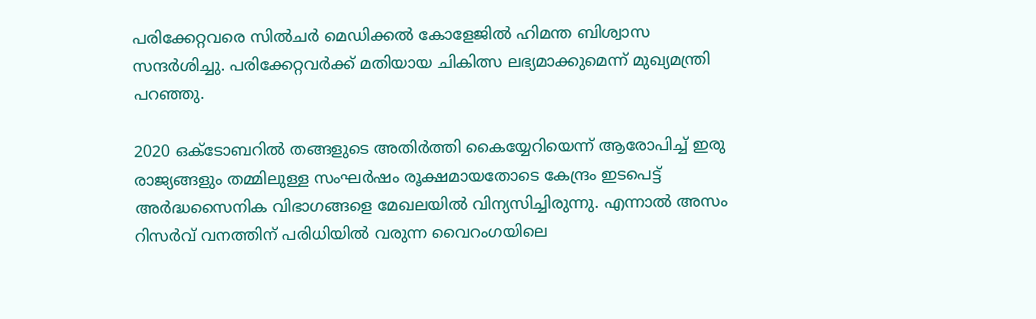പരിക്കേറ്റവരെ സിൽചർ മെഡിക്കൽ കോളേജിൽ ഹിമന്ത ബിശ്വാസ സന്ദർശിച്ചു. പരിക്കേറ്റവർക്ക് മതിയായ ചികിത്സ ലഭ്യമാക്കുമെന്ന് മുഖ്യമന്ത്രി പറഞ്ഞു.

2020 ഒക്ടോബറിൽ തങ്ങളുടെ അതിർത്തി കൈയ്യേറിയെന്ന് ആരോപിച്ച് ഇരു രാജ്യങ്ങളും തമ്മിലുള്ള സംഘർഷം രൂക്ഷമായതോടെ കേന്ദ്രം ഇടപെട്ട് അർദ്ധസൈനിക വിഭാഗങ്ങളെ മേഖലയിൽ വിന്യസിച്ചിരുന്നു. എന്നാൽ അസം റിസർവ് വനത്തിന് പരിധിയിൽ വരുന്ന വൈറംഗയിലെ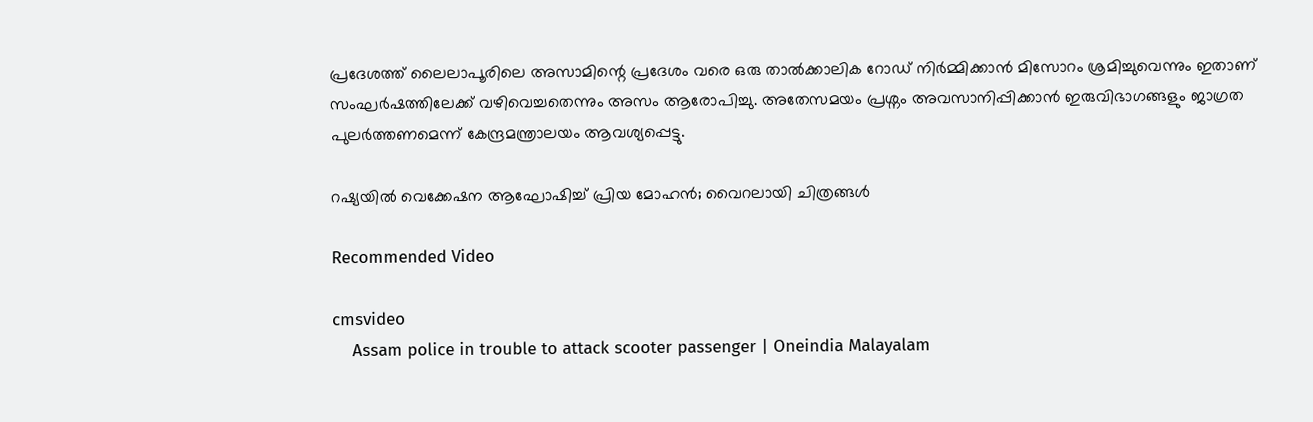പ്രദേശത്ത് ലൈലാപൂരിലെ അസാമിന്റെ പ്രദേശം വരെ ഒരു താൽക്കാലിക റോഡ് നിർമ്മിക്കാൻ മിസോറം ശ്രമിച്ചുവെന്നും ഇതാണ് സംഘർഷത്തിലേക്ക് വഴിവെച്ചതെന്നും അസം ആരോപിച്ചു. അതേസമയം പ്രശ്നം അവസാനിപ്പിക്കാൻ ഇരുവിഭാഗങ്ങളും ജാഗ്രത പുലർത്തണമെന്ന് കേന്ദ്രമന്ത്രാലയം ആവശ്യപ്പെട്ടു.

റഷ്യയിൽ വെക്കേഷന ആഘോഷിച്ച് പ്രിയ മോഹൻ; വൈറലായി ചിത്രങ്ങൾ

Recommended Video

cmsvideo
    Assam police in trouble to attack scooter passenger | Oneindia Malayalam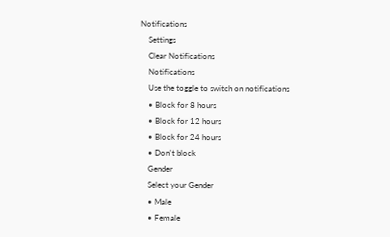Notifications
    Settings
    Clear Notifications
    Notifications
    Use the toggle to switch on notifications
    • Block for 8 hours
    • Block for 12 hours
    • Block for 24 hours
    • Don't block
    Gender
    Select your Gender
    • Male
    • Female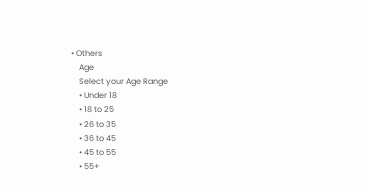• Others
    Age
    Select your Age Range
    • Under 18
    • 18 to 25
    • 26 to 35
    • 36 to 45
    • 45 to 55
    • 55+